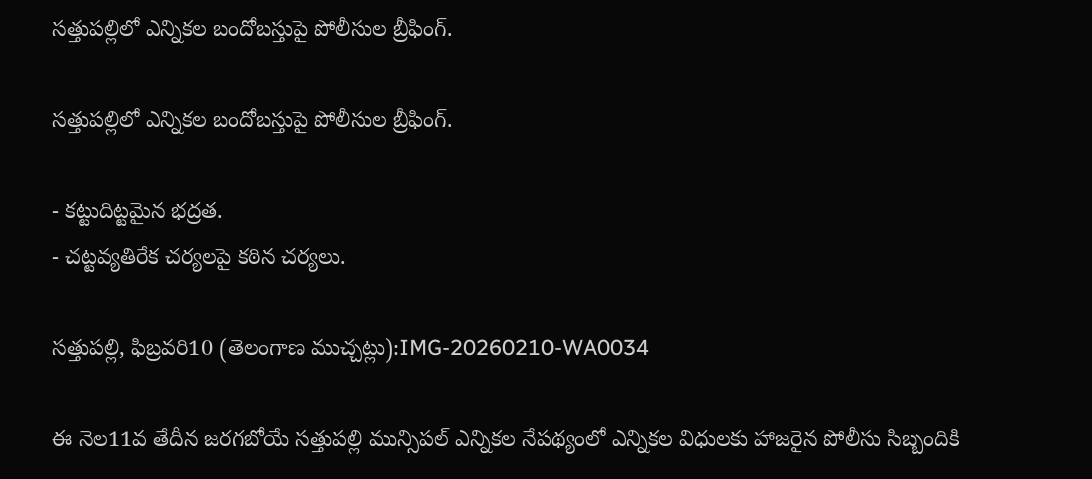సత్తుపల్లిలో ఎన్నికల బందోబస్తుపై పోలీసుల బ్రీఫింగ్.

సత్తుపల్లిలో ఎన్నికల బందోబస్తుపై పోలీసుల బ్రీఫింగ్.

- కట్టుదిట్టమైన భద్రత.
- చట్టవ్యతిరేక చర్యలపై కఠిన చర్యలు.

సత్తుపల్లి, ఫిబ్రవరి10 (తెలంగాణ ముచ్చట్లు):IMG-20260210-WA0034

ఈ నెల11వ తేదీన జరగబోయే సత్తుపల్లి మున్సిపల్ ఎన్నికల నేపథ్యంలో ఎన్నికల విధులకు హాజరైన పోలీసు సిబ్బందికి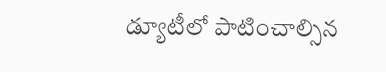డ్యూటీలో పాటించాల్సిన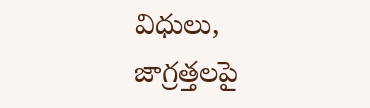విధులు, జాగ్రత్తలపై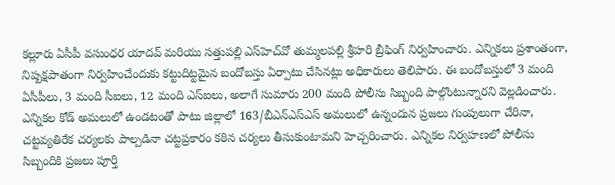కల్లూరు ఏసీపీ వసుంధర యాదవ్ మరియు సత్తుపల్లి ఎస్‌హెచ్‌వో తుమ్మలపల్లి శ్రీహరి బ్రీఫింగ్ నిర్వహించారు. ఎన్నికలు ప్రశాంతంగా, నిష్పక్షపాతంగా నిర్వహించేందుకు కట్టుదిట్టమైన బందోబస్తు ఏర్పాటు చేసినట్లు అధికారులు తెలిపారు. ఈ బందోబస్తులో 3 మంది ఏసీపీలు, 3 మంది సీఐలు, 12 మంది ఎస్‌ఐలు, అలాగే సుమారు 200 మంది పోలీసు సిబ్బంది పాల్గొంటున్నారని వెల్లడించారు.
ఎన్నికల కోడ్ అమలులో ఉండటంతో పాటు జిల్లాలో 163/బీఎన్‌ఎస్‌ఎస్ అమలులో ఉన్నందున ప్రజలు గుంపులుగా చేరినా, చట్టవ్యతిరేక చర్యలకు పాల్పడినా చట్టప్రకారం కఠిన చర్యలు తీసుకుంటామని హెచ్చరించారు. ఎన్నికల నిర్వహణలో పోలీసు సిబ్బందికి ప్రజలు పూర్తి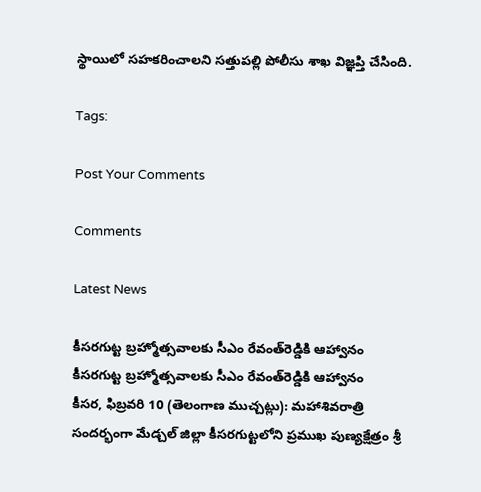స్థాయిలో సహకరించాలని సత్తుపల్లి పోలీసు శాఖ విజ్ఞప్తి చేసింది.

Tags:

Post Your Comments

Comments

Latest News

కీసరగుట్ట బ్రహ్మోత్సవాలకు సీఎం రేవంత్‌రెడ్డికి ఆహ్వానం కీసరగుట్ట బ్రహ్మోత్సవాలకు సీఎం రేవంత్‌రెడ్డికి ఆహ్వానం
కీసర, ఫిబ్రవరి 10 (తెలంగాణ ముచ్చట్లు): మహాశివరాత్రి సందర్భంగా మేడ్చల్ జిల్లా కీసరగుట్టలోని ప్రముఖ పుణ్యక్షేత్రం శ్రీ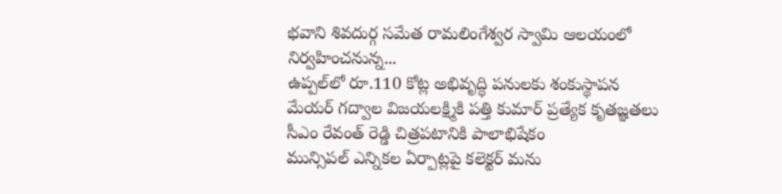భవాని శివదుర్గ సమేత రామలింగేశ్వర స్వామి ఆలయంలో నిర్వహించనున్న...
ఉప్పల్‌లో రూ.110 కోట్ల అభివృద్ధి పనులకు శంకుస్థాపన
మేయర్ గద్వాల విజయలక్ష్మికి పత్తి కుమార్ ప్రత్యేక కృతజ్ఞతలు
సీఎం రేవంత్ రెడ్డి చిత్రపటానికి పాలాభిషేకం
మున్సిపల్ ఎన్నికల ఏర్పాట్లపై కలెక్టర్ మను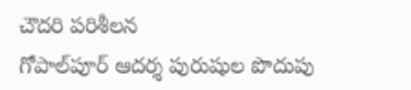చౌదరి పరిశీలన
గోపాల్‌పూర్‌ ఆదర్శ పురుషుల పొదుపు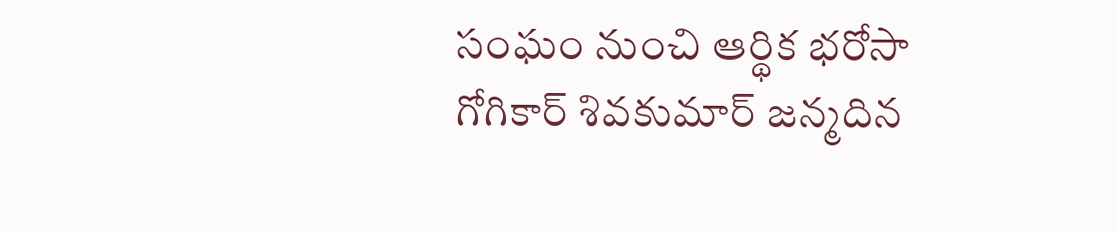సంఘం నుంచి ఆర్థిక భరోసా
గోగికార్ శివకుమార్ జన్మదిన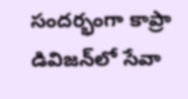సందర్భంగా కాప్రా డివిజన్‌లో సేవా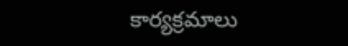కార్యక్రమాలు